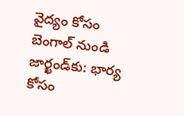వైద్యం కోసం బెంగాల్ నుండి జార్ఖండ్‌కు: భార్య కోసం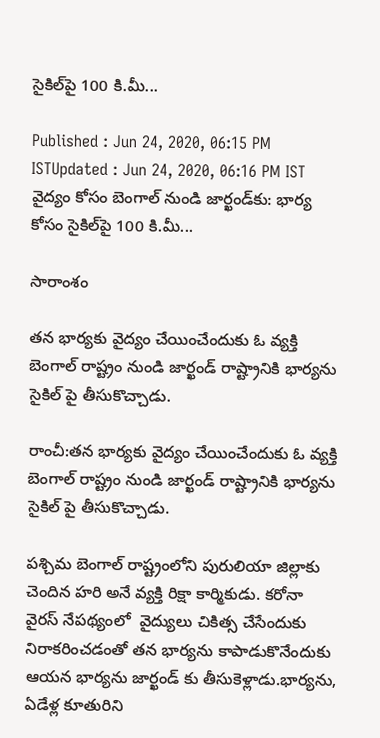సైకిల్‌పై 100 కి.మీ...

Published : Jun 24, 2020, 06:15 PM ISTUpdated : Jun 24, 2020, 06:16 PM IST
వైద్యం కోసం బెంగాల్ నుండి జార్ఖండ్‌కు: భార్య కోసం సైకిల్‌పై 100 కి.మీ...

సారాంశం

తన భార్యకు వైద్యం చేయించేందుకు ఓ వ్యక్తి బెంగాల్ రాష్ట్రం నుండి జార్ఖండ్ రాష్ట్రానికి భార్యను సైకిల్ పై తీసుకొచ్చాడు.

రాంచీ:తన భార్యకు వైద్యం చేయించేందుకు ఓ వ్యక్తి బెంగాల్ రాష్ట్రం నుండి జార్ఖండ్ రాష్ట్రానికి భార్యను సైకిల్ పై తీసుకొచ్చాడు.

పశ్చిమ బెంగాల్ రాష్ట్రంలోని పురులియా జిల్లాకు చెందిన హరి అనే వ్యక్తి రిక్షా కార్మికుడు. కరోనా వైరస్ నేపథ్యంలో  వైద్యులు చికిత్స చేసేందుకు నిరాకరించడంతో తన భార్యను కాపాడుకొనేందుకు ఆయన భార్యను జార్ఖండ్ కు తీసుకెళ్లాడు.భార్యను, ఏడేళ్ల కూతురిని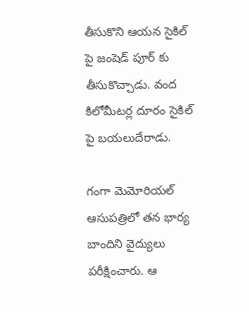తీసుకొని ఆయన సైకిల్ పై జంషెడ్ పూర్ కు తీసుకొచ్చాడు. వంద కిలోమీటర్ల దూరం సైకిల్ పై బయలుదేరాడు.

గంగా మెమోరియల్ ఆసుపత్రిలో తన భార్య బాందిని వైద్యులు పరీక్షించారు. ఆ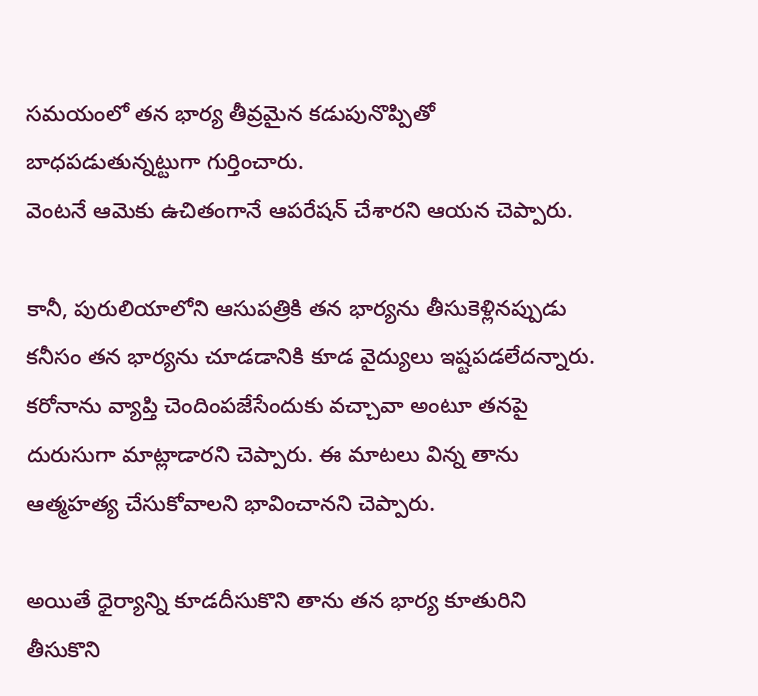సమయంలో తన భార్య తీవ్రమైన కడుపునొప్పితో బాధపడుతున్నట్టుగా గుర్తించారు.
వెంటనే ఆమెకు ఉచితంగానే ఆపరేషన్ చేశారని ఆయన చెప్పారు.

కానీ, పురులియాలోని ఆసుపత్రికి తన భార్యను తీసుకెళ్లినప్పుడు కనీసం తన భార్యను చూడడానికి కూడ వైద్యులు ఇష్టపడలేదన్నారు. కరోనాను వ్యాప్తి చెందింపజేసేందుకు వచ్చావా అంటూ తనపై దురుసుగా మాట్లాడారని చెప్పారు. ఈ మాటలు విన్న తాను ఆత్మహత్య చేసుకోవాలని భావించానని చెప్పారు.

అయితే ధైర్యాన్ని కూడదీసుకొని తాను తన భార్య కూతురిని తీసుకొని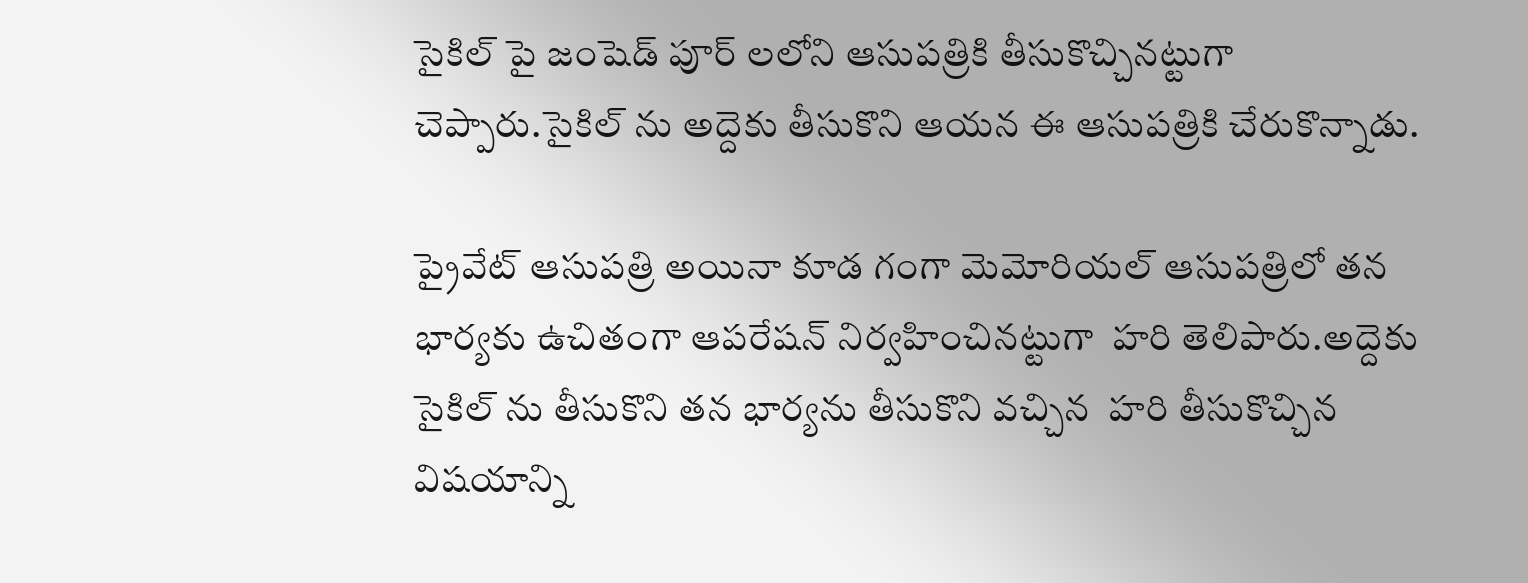సైకిల్ పై జంషెడ్ పూర్ లలోని ఆసుపత్రికి తీసుకొచ్చినట్టుగా చెప్పారు.సైకిల్ ను అద్దెకు తీసుకొని ఆయన ఈ ఆసుపత్రికి చేరుకొన్నాడు.

ప్రైవేట్ ఆసుపత్రి అయినా కూడ గంగా మెమోరియల్ ఆసుపత్రిలో తన భార్యకు ఉచితంగా ఆపరేషన్ నిర్వహించినట్టుగా  హరి తెలిపారు.అద్దెకు సైకిల్ ను తీసుకొని తన భార్యను తీసుకొని వచ్చిన  హరి తీసుకొచ్చిన విషయాన్ని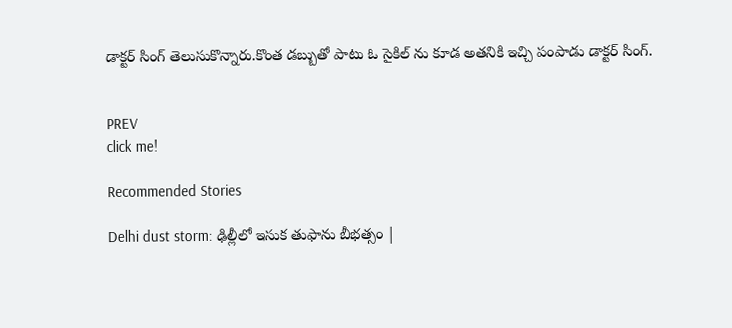డాక్టర్ సింగ్ తెలుసుకొన్నారు.కొంత డబ్బుతో పాటు ఓ సైకిల్ ను కూడ అతనికి ఇచ్చి పంపాడు డాక్టర్ సింగ్.


PREV
click me!

Recommended Stories

Delhi dust storm: ఢిల్లీలో ఇసుక తుఫాను బీభత్సం |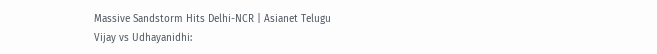Massive Sandstorm Hits Delhi-NCR | Asianet Telugu
Vijay vs Udhayanidhi: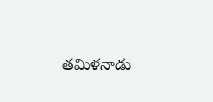తమిళనాడు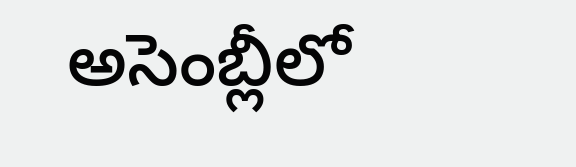అసెంబ్లీలో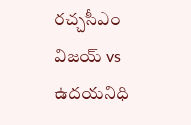రచ్చసీఎం విజయ్ vs ఉదయనిధి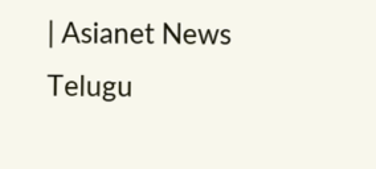| Asianet News Telugu